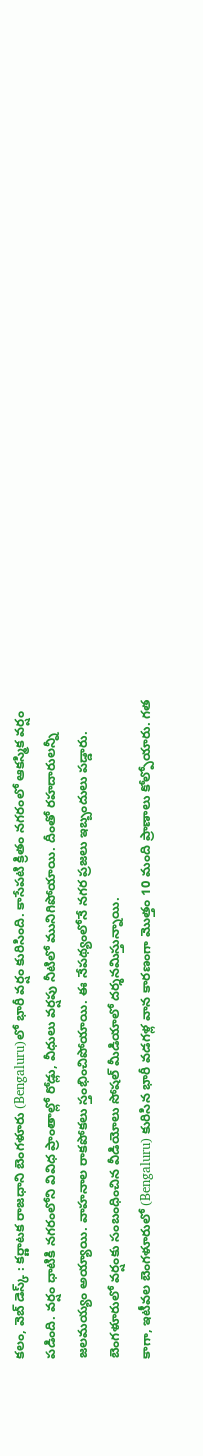కలం, వెబ్ డెస్క్ : కర్ణాటక రాజధాని బెంగళూరు (Bengaluru)లో భారీ వర్షం కురిసింది. కాసేపటి క్రితం నగరంలో ఆకస్మిక వర్షం పడింది. వర్షం ధాటికి నగరంలోని వివిధ ప్రాంతాల్లో రోడ్లు, వీధులు వర్షపు నీటిలో మునిగిపోయాయి. దీంతో రహదారులన్నీ జలమయ్యం అయ్యాయి. వాహనాల రాకపోకలు స్తంభించిపోయాయి. ఈ నేపథ్యంలోనే నగర ప్రజలు ఇబ్బందులు పడ్డారు. బెంగళూరులో వర్షంకు సంబంధించిన వీడియోలు సోషల్ మీడియాలో దర్శనమిస్తున్నాయి.
కాగా, ఇటీవల బెంగళూరులో (Bengaluru) కురిసిన భారీ వడగళ్ల వాన కారణంగా మొత్తం 10 మంది ప్రాణాలు కోల్పోయారు. గత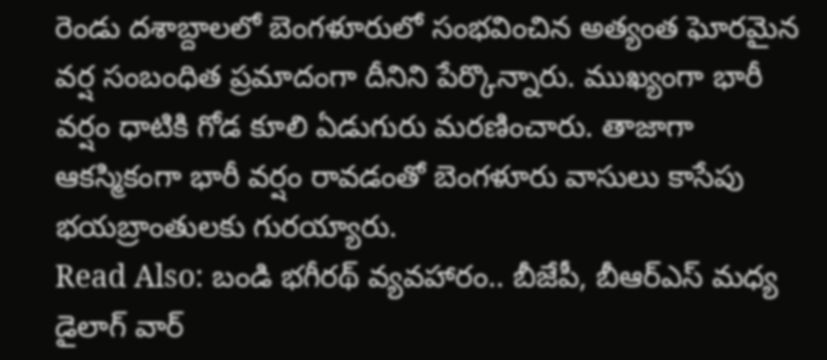రెండు దశాబ్దాలలో బెంగళూరులో సంభవించిన అత్యంత ఘోరమైన వర్ష సంబంధిత ప్రమాదంగా దీనిని పేర్కొన్నారు. ముఖ్యంగా భారీ వర్షం ధాటికి గోడ కూలి ఏడుగురు మరణించారు. తాజాగా ఆకస్మికంగా భారీ వర్షం రావడంతో బెంగళూరు వాసులు కాసేపు భయబ్రాంతులకు గురయ్యారు.
Read Also: బండి భగీరథ్ వ్యవహారం.. బీజేపీ, బీఆర్ఎస్ మధ్య డైలాగ్ వార్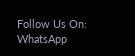Follow Us On: WhatsApp